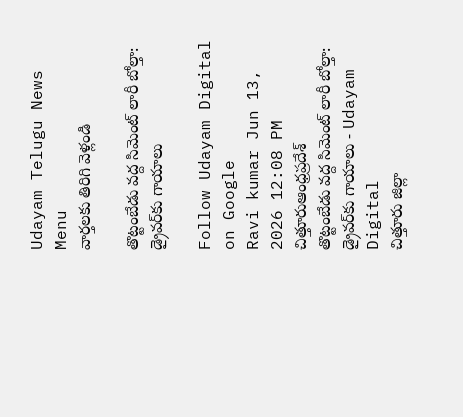Udayam Telugu News
Menu
వార్తలకు తిరిగి వెళ్లండి

తొట్టంబేడు వద్ద సిమెంట్ లారీ బోల్తా: డ్రైవర్‌కు గాయాలు

Follow Udayam Digital on Google
Ravi kumar Jun 13, 2026 12:08 PM చిత్తూరుఆంధ్రప్రదేశ్
తొట్టంబేడు వద్ద సిమెంట్ లారీ బోల్తా: డ్రైవర్‌కు గాయాలు - Udayam Digital
చిత్తూరు జిల్లా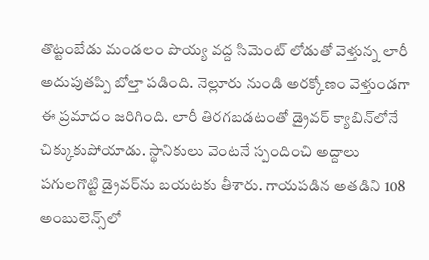తొట్టంబేడు మండలం పొయ్య వద్ద సిమెంట్ లోడుతో వెళ్తున్న లారీ అదుపుతప్పి బోల్తా పడింది. నెల్లూరు నుండి అరక్కోణం వెళ్తుండగా ఈ ప్రమాదం జరిగింది. లారీ తిరగబడటంతో డ్రైవర్ క్యాబిన్‌లోనే చిక్కుకుపోయాడు. స్థానికులు వెంటనే స్పందించి అద్దాలు పగులగొట్టి డ్రైవర్‌ను బయటకు తీశారు. గాయపడిన అతడిని 108 అంబులెన్స్‌లో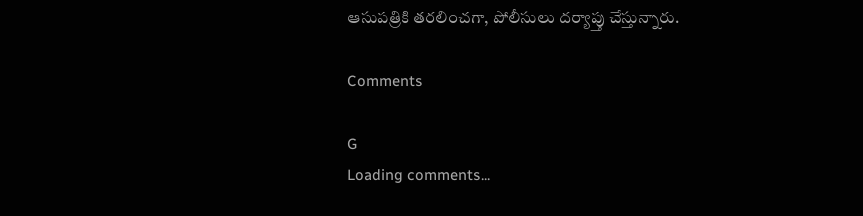ఆసుపత్రికి తరలించగా, పోలీసులు దర్యాప్తు చేస్తున్నారు.

Comments

G
Loading comments...